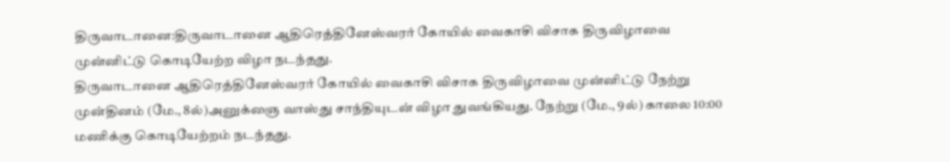திருவாடானை:திருவாடானை ஆதிரெத்தினேஸ்வரர் கோயில் வைகாசி விசாக திருவிழாவை முன்னிட்டு கொடியேற்ற விழா நடந்தது.
திருவாடானை ஆதிரெத்தினேஸ்வரர் கோயில் வைகாசி விசாக திருவிழாவை முன்னிட்டு நேற்று முன்தினம் (மே., 8ல்)அனுக்ஞை வாஸ்து சாந்தியுடன் விழா துவங்கியது. நேற்று (மே., 9ல்) காலை 10:00 மணிக்கு கொடியேற்றம் நடந்தது.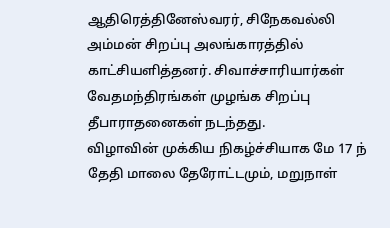ஆதிரெத்தினேஸ்வரர், சிநேகவல்லி அம்மன் சிறப்பு அலங்காரத்தில் காட்சியளித்தனர். சிவாச்சாரியார்கள் வேதமந்திரங்கள் முழங்க சிறப்பு தீபாராதனைகள் நடந்தது.
விழாவின் முக்கிய நிகழ்ச்சியாக மே 17 ந் தேதி மாலை தேரோட்டமும், மறுநாள்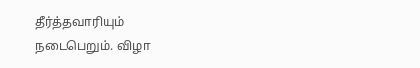தீர்த்தவாரியும் நடைபெறும். விழா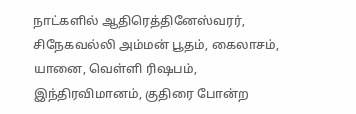நாட்களில் ஆதிரெத்தினேஸ்வரர், சிநேகவல்லி அம்மன் பூதம், கைலாசம், யானை, வெள்ளி ரிஷபம், இந்திரவிமானம், குதிரை போன்ற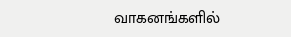வாகனங்களில்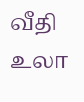வீதி உலா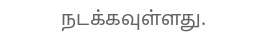நடக்கவுள்ளது.